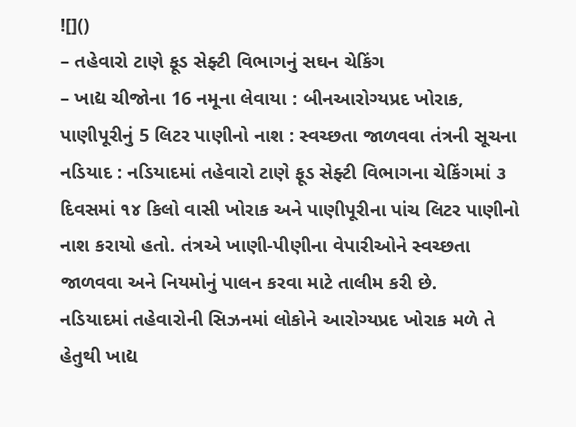![]()
– તહેવારો ટાણે ફૂડ સેફ્ટી વિભાગનું સઘન ચેકિંગ
– ખાદ્ય ચીજોના 16 નમૂના લેવાયા : બીનઆરોગ્યપ્રદ ખોરાક, પાણીપૂરીનું 5 લિટર પાણીનો નાશ : સ્વચ્છતા જાળવવા તંત્રની સૂચના
નડિયાદ : નડિયાદમાં તહેવારો ટાણે ફૂડ સેફ્ટી વિભાગના ચેકિંગમાં ૩ દિવસમાં ૧૪ કિલો વાસી ખોરાક અને પાણીપૂરીના પાંચ લિટર પાણીનો નાશ કરાયો હતો. તંત્રએ ખાણી-પીણીના વેપારીઓને સ્વચ્છતા જાળવવા અને નિયમોનું પાલન કરવા માટે તાલીમ કરી છે.
નડિયાદમાં તહેવારોની સિઝનમાં લોકોને આરોગ્યપ્રદ ખોરાક મળે તે હેતુથી ખાદ્ય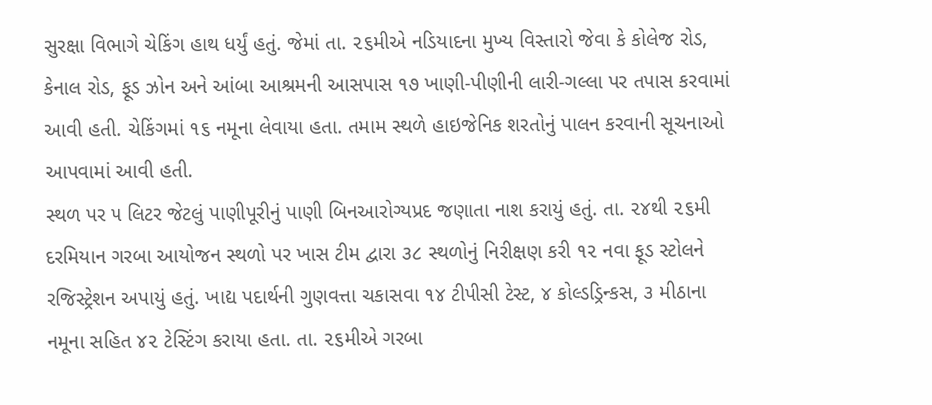સુરક્ષા વિભાગે ચેકિંગ હાથ ધર્યું હતું. જેમાં તા. ૨૬મીએ નડિયાદના મુખ્ય વિસ્તારો જેવા કે કોલેજ રોડ, કેનાલ રોડ, ફૂડ ઝોન અને આંબા આશ્રમની આસપાસ ૧૭ ખાણી-પીણીની લારી-ગલ્લા પર તપાસ કરવામાં આવી હતી. ચેકિંગમાં ૧૬ નમૂના લેવાયા હતા. તમામ સ્થળે હાઇજેનિક શરતોનું પાલન કરવાની સૂચનાઓ આપવામાં આવી હતી.
સ્થળ પર ૫ લિટર જેટલું પાણીપૂરીનું પાણી બિનઆરોગ્યપ્રદ જણાતા નાશ કરાયું હતું. તા. ૨૪થી ૨૬મી દરમિયાન ગરબા આયોજન સ્થળો પર ખાસ ટીમ દ્વારા ૩૮ સ્થળોનું નિરીક્ષણ કરી ૧૨ નવા ફૂડ સ્ટોલને રજિસ્ટ્રેશન અપાયું હતું. ખાદ્ય પદાર્થની ગુણવત્તા ચકાસવા ૧૪ ટીપીસી ટેસ્ટ, ૪ કોલ્ડડ્રિન્કસ, ૩ મીઠાના નમૂના સહિત ૪૨ ટેસ્ટિંગ કરાયા હતા. તા. ૨૬મીએ ગરબા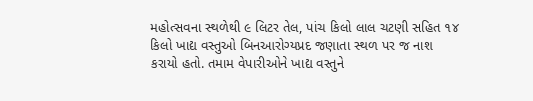મહોત્સવના સ્થળેથી ૯ લિટર તેલ, પાંચ કિલો લાલ ચટણી સહિત ૧૪ કિલો ખાદ્ય વસ્તુઓ બિનઆરોગ્યપ્રદ જણાતા સ્થળ પર જ નાશ કરાયો હતો. તમામ વેપારીઓને ખાદ્ય વસ્તુને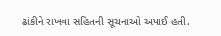ઢાંકીને રાખવા સહિતની સૂચનાઓ અપાઈ હતી.